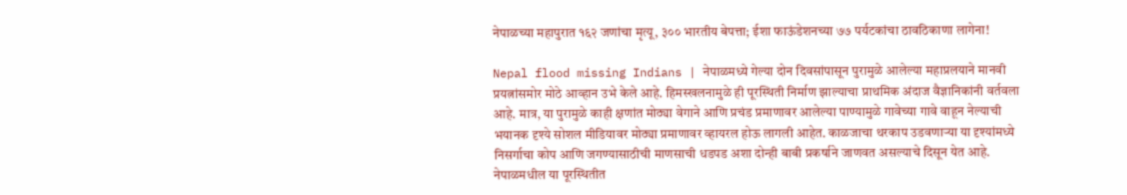नेपाळच्या महापुरात १६२ जणांचा मृत्यू, ३०० भारतीय बेपत्ता; ईशा फाऊंडेशनच्या ७७ पर्यटकांचा ठावठिकाणा लागेना!

Nepal flood missing Indians | नेपाळमध्ये गेल्या दोन दिवसांपासून पुरामुळे आलेल्या महाप्रलयाने मानवी प्रयत्नांसमोर मोठे आव्हान उभे केले आहे. हिमस्खलनामुळे ही पूरस्थिती निर्माण झाल्याचा प्राथमिक अंदाज वैज्ञानिकांनी वर्तवला आहे. मात्र, या पुरामुळे काही क्षणांत मोठ्या वेगाने आणि प्रचंड प्रमाणावर आलेल्या पाण्यामुळे गावेच्या गावे वाहून नेल्याची भयानक दृश्ये सोशल मीडियावर मोठ्या प्रमाणावर व्हायरल होऊ लागली आहेत. काळजाचा थरकाप उडवणाऱ्या या दृश्यांमध्ये निसर्गाचा कोप आणि जगण्यासाठीची माणसाची धडपड अशा दोन्ही बाबी प्रकर्षाने जाणवत असल्याचे दिसून येत आहे. नेपाळमधील या पूरस्थितीत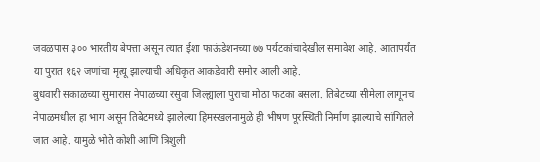जवळपास ३०० भारतीय बेपत्ता असून त्यात ईशा फाऊंडेशनच्या ७७ पर्यटकांचादेखील समावेश आहे. आतापर्यंत या पुरात १६२ जणांचा मृत्यू झाल्याची अधिकृत आकडेवारी समोर आली आहे.
बुधवारी सकाळच्या सुमारास नेपाळच्या रसुवा जिल्ह्याला पुराचा मोठा फटका बसला. तिबेटच्या सीमेला लागूनच नेपाळमधील हा भाग असून तिबेटमध्ये झालेल्या हिमस्खलनामुळे ही भीषण पूरस्थिती निर्माण झाल्याचे सांगितले जात आहे. यामुळे भोते कोशी आणि त्रिशुली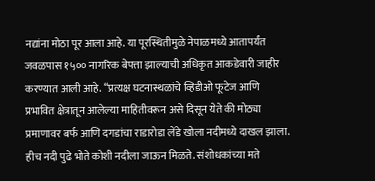नद्यांना मोठा पूर आला आहे. या पूरस्थितीमुळे नेपाळमध्ये आतापर्यंत जवळपास १५०० नागरिक बेपत्ता झाल्याची अधिकृत आकडेवारी जाहीर करण्यात आली आहे. “प्रत्यक्ष घटनास्थळांचे व्हिडीओ फूटेज आणि प्रभावित क्षेत्रातून आलेल्या माहितीवरून असे दिसून येते की मोठ्या प्रमाणावर बर्फ आणि दगडांचा राडारोडा लेंडे खोला नदीमध्ये दाखल झाला. हीच नदी पुढे भोते कोशी नदीला जाऊन मिळते. संशोधकांच्या मते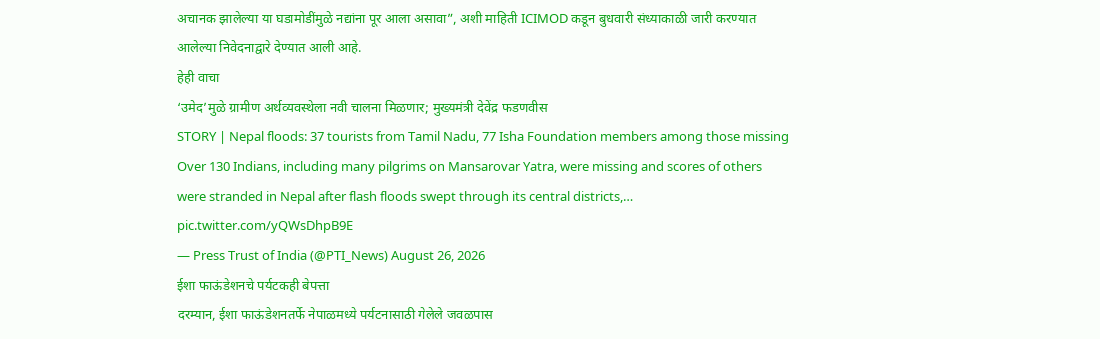अचानक झालेल्या या घडामोडींमुळे नद्यांना पूर आला असावा”, अशी माहिती ICIMOD कडून बुधवारी संध्याकाळी जारी करण्यात आलेल्या निवेदनाद्वारे देण्यात आली आहे.
हेही वाचा
‘उमेद’मुळे ग्रामीण अर्थव्यवस्थेला नवी चालना मिळणार; मुख्यमंत्री देवेंद्र फडणवीस
STORY | Nepal floods: 37 tourists from Tamil Nadu, 77 Isha Foundation members among those missing
Over 130 Indians, including many pilgrims on Mansarovar Yatra, were missing and scores of others were stranded in Nepal after flash floods swept through its central districts,… pic.twitter.com/yQWsDhpB9E
— Press Trust of India (@PTI_News) August 26, 2026
ईशा फाऊंडेशनचे पर्यटकही बेपत्ता
दरम्यान, ईशा फाऊंडेशनतर्फे नेपाळमध्ये पर्यटनासाठी गेलेले जवळपास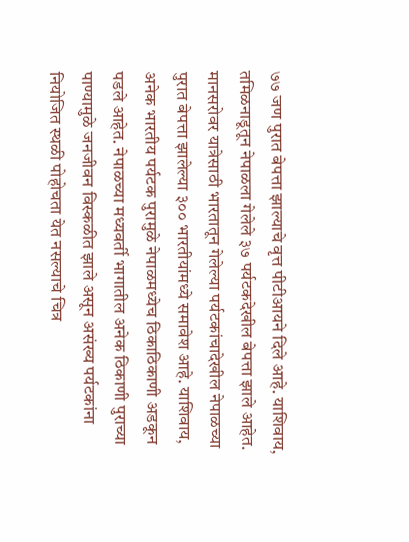७७ जण पुरात बेपत्ता झाल्याचे वृत्त पीटीआयने दिले आहे. याशिवाय, तमिळनाडूतून नेपाळला गेलेले ३७ पर्यटकदेखील बेपत्ता झाले आहेत. मानसरोवर यात्रेसाठी भारतातून गेलेल्या पर्यटकांचादेखील नेपाळच्या पुरात बेपत्ता झालेल्या ३०० भारतीयांमध्ये समावेश आहे. याशिवाय, अनेक भारतीय पर्यटक पुरामुळे नेपाळमध्येच ठिकाठिकाणी अडकून पडले आहेत. नेपाळच्या मध्यवर्ती भागातील अनेक ठिकाणी पुराच्या पाण्यामुळे जनजीवन विस्कळीत झाले असून असंख्य पर्यटकांना नियोजित स्थळी पोहोचता येत नसल्याचे चित्र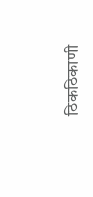ठिकठिकाणी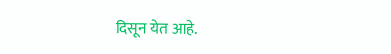दिसून येत आहे.